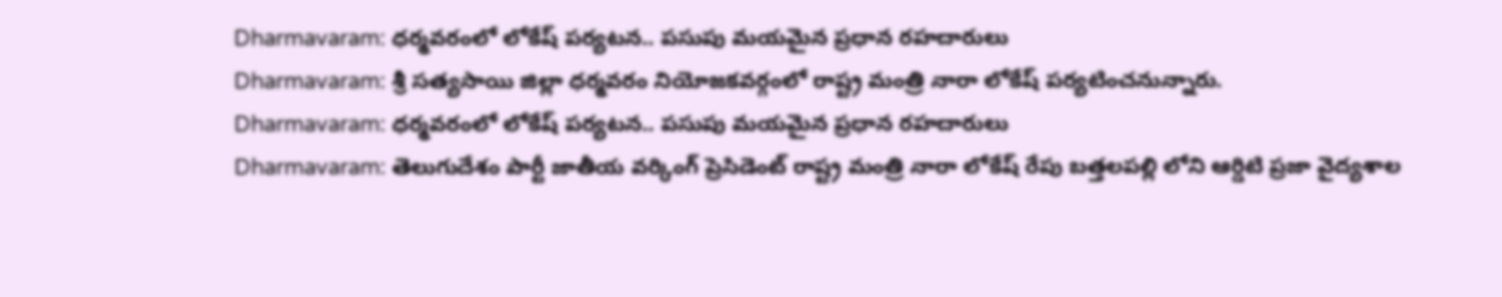Dharmavaram: ధర్మవరంలో లోకేష్ పర్యటన.. పసుపు మయమైన ప్రధాన రహదారులు
Dharmavaram: శ్రీ సత్యసాయి జిల్లా ధర్మవరం నియోజకవర్గంలో రాష్ట్ర మంత్రి నారా లోకేష్ పర్యటించనున్నారు.
Dharmavaram: ధర్మవరంలో లోకేష్ పర్యటన.. పసుపు మయమైన ప్రధాన రహదారులు
Dharmavaram: తెలుగుదేశం పార్టీ జాతీయ వర్కింగ్ ప్రెసిడెంట్ రాష్ట్ర మంత్రి నారా లోకేష్ రేపు బత్తలపల్లి లోని ఆర్డిటి ప్రజా వైద్యశాల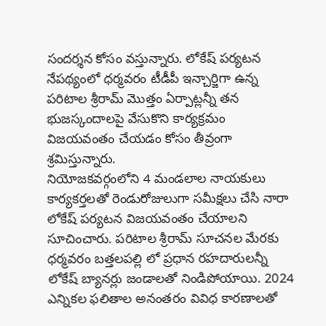సందర్శన కోసం వస్తున్నారు. లోకేష్ పర్యటన నేపథ్యంలో ధర్మవరం టీడీపీ ఇన్చార్జిగా ఉన్న పరిటాల శ్రీరామ్ మొత్తం ఏర్పాట్లన్నీ తన భుజస్కందాలపై వేసుకొని కార్యక్రమం విజయవంతం చేయడం కోసం తీవ్రంగా శ్రమిస్తున్నారు.
నియోజకవర్గంలోని 4 మండలాల నాయకులు కార్యకర్తలతో రెండురోజులుగా సమీక్షలు చేసి నారా లోకేష్ పర్యటన విజయవంతం చేయాలని సూచించారు. పరిటాల శ్రీరామ్ సూచనల మేరకు ధర్మవరం బత్తలపల్లి లో ప్రధాన రహదారులన్నీ లోకేష్ బ్యానర్లు జండాలతో నిండిపోయాయి. 2024 ఎన్నికల ఫలితాల అనంతరం వివిధ కారణాలతో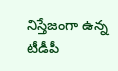నిస్తేజంగా ఉన్న టీడీపీ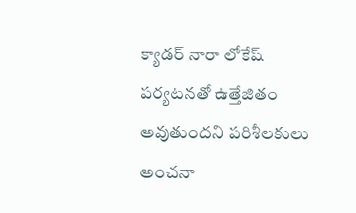క్యాడర్ నారా లోకేష్ పర్యటనతో ఉత్తేజితం అవుతుందని పరిశీలకులు అంచనా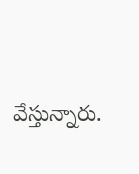వేస్తున్నారు.